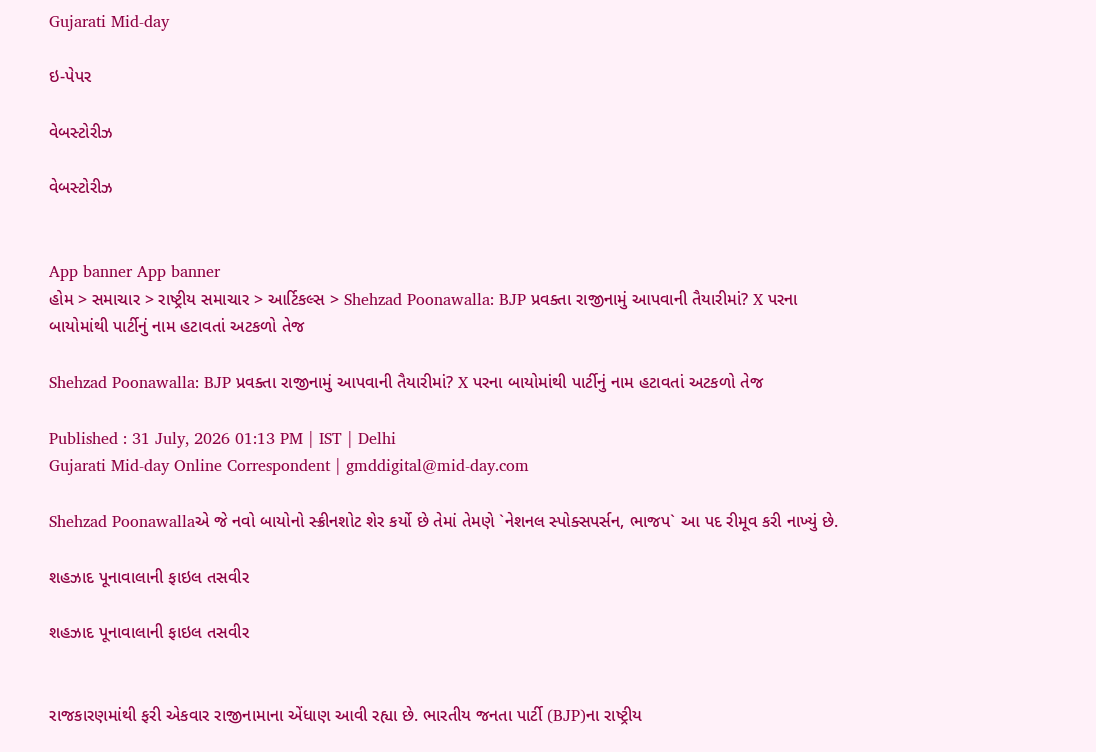Gujarati Mid-day

ઇ-પેપર

વેબસ્ટોરીઝ

વેબસ્ટોરીઝ


App banner App banner
હોમ > સમાચાર > રાષ્ટ્રીય સમાચાર > આર્ટિકલ્સ > Shehzad Poonawalla: BJP પ્રવક્તા રાજીનામું આપવાની તૈયારીમાં? X પરના બાયોમાંથી પાર્ટીનું નામ હટાવતાં અટકળો તેજ

Shehzad Poonawalla: BJP પ્રવક્તા રાજીનામું આપવાની તૈયારીમાં? X પરના બાયોમાંથી પાર્ટીનું નામ હટાવતાં અટકળો તેજ

Published : 31 July, 2026 01:13 PM | IST | Delhi
Gujarati Mid-day Online Correspondent | gmddigital@mid-day.com

Shehzad Poonawallaએ જે નવો બાયોનો સ્ક્રીનશોટ શેર કર્યો છે તેમાં તેમણે `નેશનલ સ્પોક્સપર્સન, ભાજપ` આ પદ રીમૂવ કરી નાખ્યું છે.

શહઝાદ પૂનાવાલાની ફાઇલ તસવીર

શહઝાદ પૂનાવાલાની ફાઇલ તસવીર


રાજકારણમાંથી ફરી એકવાર રાજીનામાના એંધાણ આવી રહ્યા છે. ભારતીય જનતા પાર્ટી (BJP)ના રાષ્ટ્રીય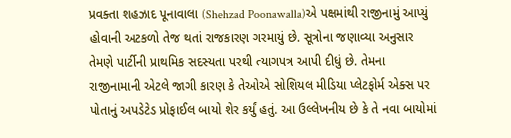પ્રવક્તા શહઝાદ પૂનાવાલા (Shehzad Poonawalla)એ પક્ષમાંથી રાજીનામું આપ્યું હોવાની અટકળો તેજ થતાં રાજકારણ ગરમાયું છે. સૂત્રોના જણાવ્યા અનુસાર તેમણે પાર્ટીની પ્રાથમિક સદસ્યતા પરથી ત્યાગપત્ર આપી દીધું છે. તેમના રાજીનામાની એટલે જાગી કારણ કે તેઓએ સોશિયલ મીડિયા પ્લેટફોર્મ એક્સ પર પોતાનું અપડેટેડ પ્રોફાઈલ બાયો શેર કર્યું હતું. આ ઉલ્લેખનીય છે કે તે નવા બાયોમાં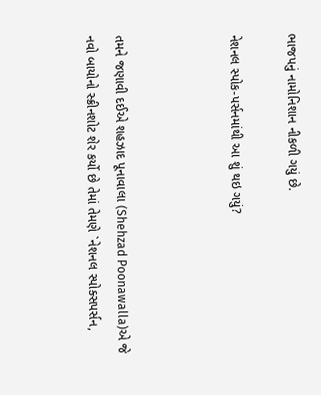ભાજપનું નામોનિશાન નીકળી ગયું છે.

નેશનલ સ્પોક-પર્સનમાંથી આ શું થઇ ગયું?



તમને જણાવી દઈએ શહઝાદ પૂનાવાલા (Shehzad Poonawalla)એ જે નવો બાયોનો સ્ક્રીનશોટ શેર કર્યો છે તેમાં તેમણે `નેશનલ સ્પોક્સપર્સન,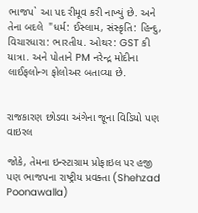ભાજપ` આ પદ રીમૂવ કરી નાખ્યું છે. અને તેના બદલે  "ધર્મ: ઈસ્લામ, સંસ્કૃતિ: હિન્દુ, વિચારધારા: ભારતીય. ઓથર: GST કી યાત્રા. અને પોતાને PM નરેન્દ્ર મોદીના લાઈફલોન્ગ ફોલોઅર બતાવ્યા છે.


રાજકારણ છોડવા અંગેના જૂના વિડિયો પણ વાઇરલ

જોકે, તેમના ઇન્સ્ટાગ્રામ પ્રોફાઇલ પર હજી પણ ભાજપના રાષ્ટ્રીય પ્રવક્તા (Shehzad Poonawalla)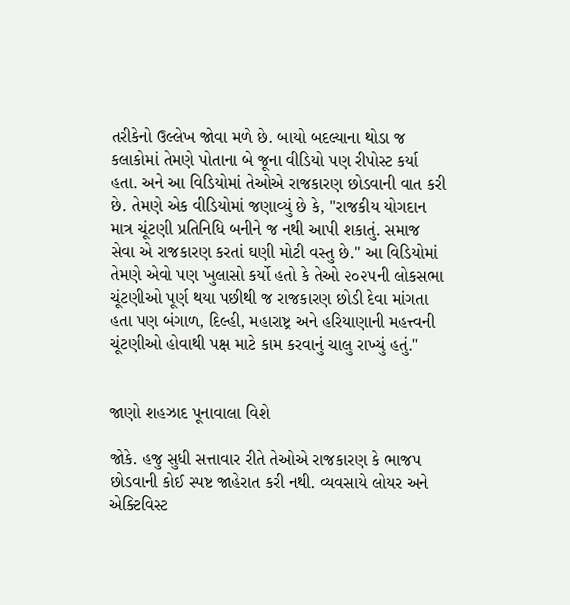તરીકેનો ઉલ્લેખ જોવા મળે છે. બાયો બદલ્યાના થોડા જ કલાકોમાં તેમણે પોતાના બે જૂના વીડિયો પણ રીપોસ્ટ કર્યા હતા. અને આ વિડિયોમાં તેઓએ રાજકારણ છોડવાની વાત કરી છે. તેમણે એક વીડિયોમાં જણાવ્યું છે કે, "રાજકીય યોગદાન માત્ર ચૂંટણી પ્રતિનિધિ બનીને જ નથી આપી શકાતું. સમાજ સેવા એ રાજકારણ કરતાં ઘણી મોટી વસ્તુ છે." આ વિડિયોમાં તેમણે એવો પણ ખુલાસો કર્યો હતો કે તેઓ ૨૦૨૫ની લોકસભા ચૂંટણીઓ પૂર્ણ થયા પછીથી જ રાજકારણ છોડી દેવા માંગતા હતા પણ બંગાળ, દિલ્હી, મહારાષ્ટ્ર અને હરિયાણાની મહત્ત્વની ચૂંટણીઓ હોવાથી પક્ષ માટે કામ કરવાનું ચાલુ રાખ્યું હતું."


જાણો શહઝાદ પૂનાવાલા વિશે

જોકે. હજુ સુધી સત્તાવાર રીતે તેઓએ રાજકારણ કે ભાજપ છોડવાની કોઈ સ્પષ્ટ જાહેરાત કરી નથી. વ્યવસાયે લોયર અને એક્ટિવિસ્ટ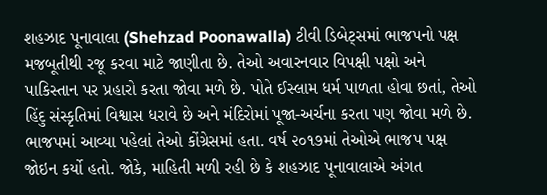શહઝાદ પૂનાવાલા (Shehzad Poonawalla) ટીવી ડિબેટ્સમાં ભાજપનો પક્ષ મજબૂતીથી રજૂ કરવા માટે જાણીતા છે. તેઓ અવારનવાર વિપક્ષી પક્ષો અને પાકિસ્તાન પર પ્રહારો કરતા જોવા મળે છે. પોતે ઈસ્લામ ધર્મ પાળતા હોવા છતાં, તેઓ હિંદુ સંસ્કૃતિમાં વિશ્વાસ ધરાવે છે અને મંદિરોમાં પૂજા-અર્ચના કરતા પણ જોવા મળે છે. ભાજપમાં આવ્યા પહેલાં તેઓ કોંગ્રેસમાં હતા. વર્ષ ૨૦૧૭માં તેઓએ ભાજપ પક્ષ જોઇન કર્યો હતો. જોકે, માહિતી મળી રહી છે કે શહઝાદ પૂનાવાલાએ અંગત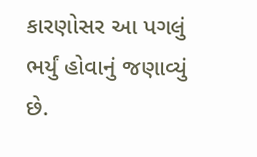કારણોસર આ પગલું ભર્યું હોવાનું જણાવ્યું છે.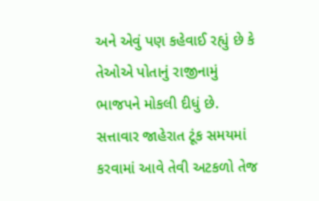અને એવું પણ કહેવાઈ રહ્યું છે કે તેઓએ પોતાનું રાજીનામું ભાજપને મોકલી દીધું છે. સત્તાવાર જાહેરાત ટૂંક સમયમાં કરવામાં આવે તેવી અટકળો તેજ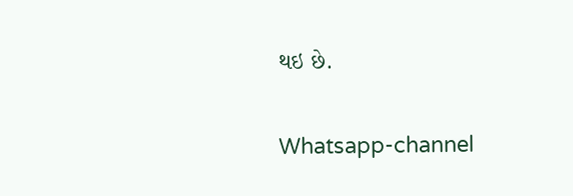થઇ છે.

Whatsapp-channel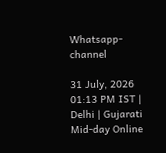Whatsapp-channel

31 July, 2026 01:13 PM IST | Delhi | Gujarati Mid-day Online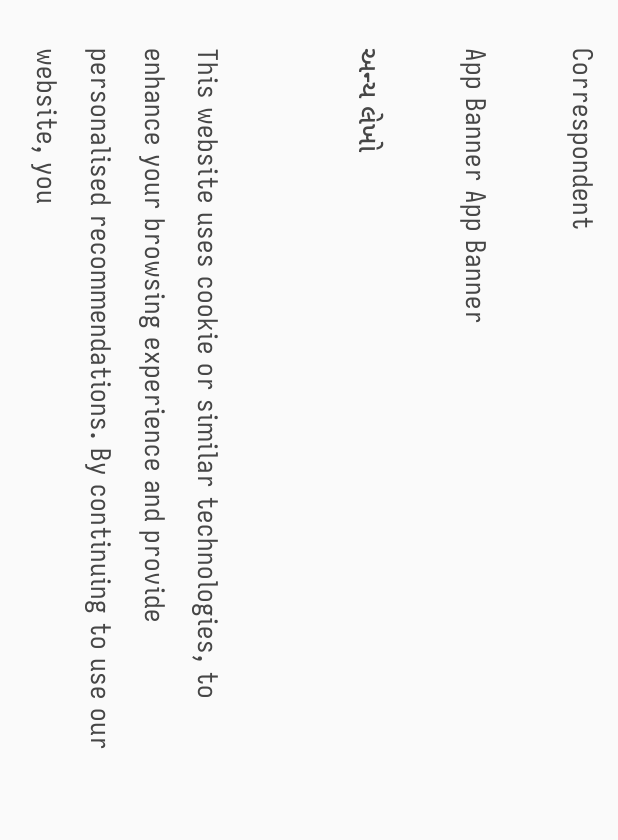Correspondent

App Banner App Banner

અન્ય લેખો


This website uses cookie or similar technologies, to enhance your browsing experience and provide personalised recommendations. By continuing to use our website, you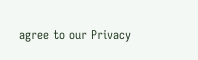agree to our Privacy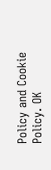Policy and Cookie Policy. OK